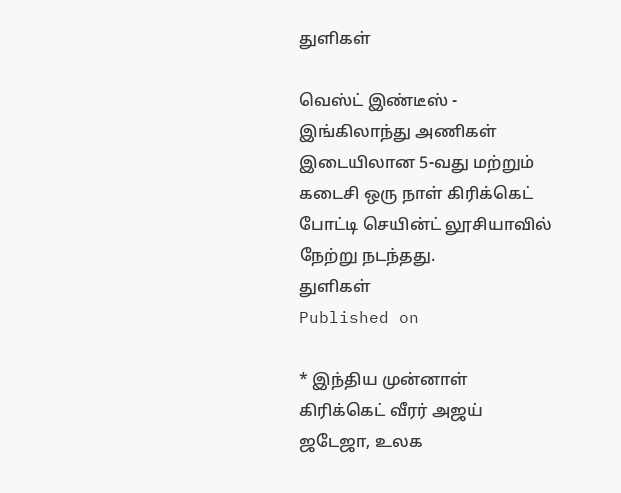துளிகள்

வெஸ்ட் இண்டீஸ் - இங்கிலாந்து அணிகள் இடையிலான 5-வது மற்றும் கடைசி ஒரு நாள் கிரிக்கெட் போட்டி செயின்ட் லூசியாவில் நேற்று நடந்தது.
துளிகள்
Published on

* இந்திய முன்னாள் கிரிக்கெட் வீரர் அஜய் ஜடேஜா, உலக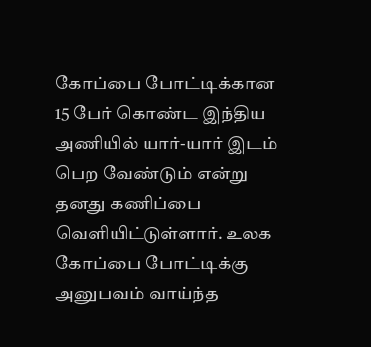கோப்பை போட்டிக்கான 15 பேர் கொண்ட இந்திய அணியில் யார்-யார் இடம் பெற வேண்டும் என்று தனது கணிப்பை வெளியிட்டுள்ளார். உலக கோப்பை போட்டிக்கு அனுபவம் வாய்ந்த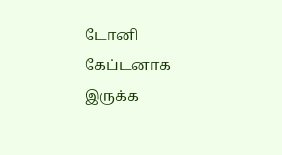டோனி கேப்டனாக இருக்க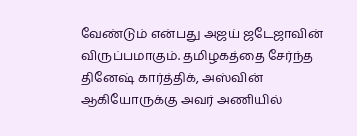வேண்டும் என்பது அஜய் ஜடேஜாவின் விருப்பமாகும். தமிழகத்தை சேர்ந்த தினேஷ் கார்த்திக், அஸ்வின் ஆகியோருக்கு அவர் அணியில்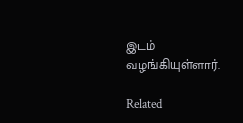இடம் வழங்கியுள்ளார்.

Related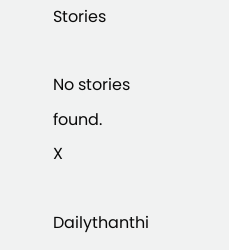Stories

No stories found.
X

Dailythanthi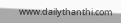www.dailythanthi.com